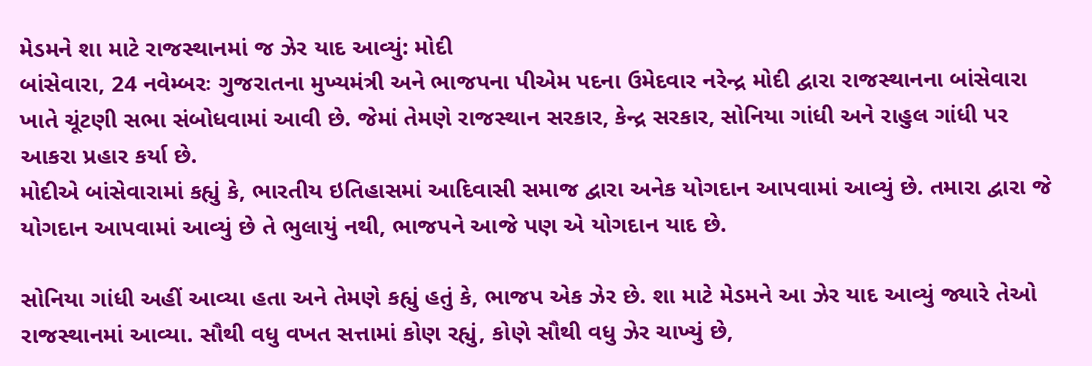મેડમને શા માટે રાજસ્થાનમાં જ ઝેર યાદ આવ્યું: મોદી
બાંસેવારા, 24 નવેમ્બરઃ ગુજરાતના મુખ્યમંત્રી અને ભાજપના પીએમ પદના ઉમેદવાર નરેન્દ્ર મોદી દ્વારા રાજસ્થાનના બાંસેવારા ખાતે ચૂંટણી સભા સંબોધવામાં આવી છે. જેમાં તેમણે રાજસ્થાન સરકાર, કેન્દ્ર સરકાર, સોનિયા ગાંધી અને રાહુલ ગાંધી પર આકરા પ્રહાર કર્યા છે.
મોદીએ બાંસેવારામાં કહ્યું કે, ભારતીય ઇતિહાસમાં આદિવાસી સમાજ દ્વારા અનેક યોગદાન આપવામાં આવ્યું છે. તમારા દ્વારા જે યોગદાન આપવામાં આવ્યું છે તે ભુલાયું નથી, ભાજપને આજે પણ એ યોગદાન યાદ છે.

સોનિયા ગાંધી અહીં આવ્યા હતા અને તેમણે કહ્યું હતું કે, ભાજપ એક ઝેર છે. શા માટે મેડમને આ ઝેર યાદ આવ્યું જ્યારે તેઓ રાજસ્થાનમાં આવ્યા. સૌથી વધુ વખત સત્તામાં કોણ રહ્યું, કોણે સૌથી વધુ ઝેર ચાખ્યું છે,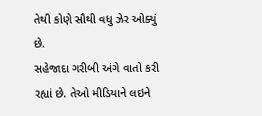તેથી કોણે સૌથી વધુ ઝેર ઓક્યું છે.
સહેજાદા ગરીબી અંગે વાતો કરી રહ્યાં છે. તેઓ મીડિયાને લઇને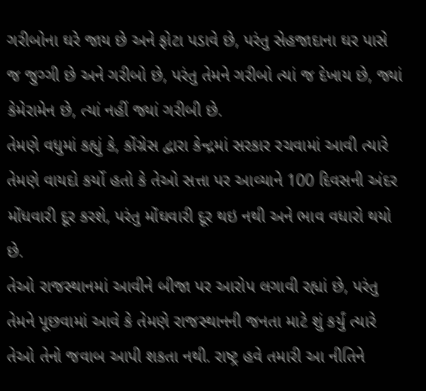ગરીબોના ઘરે જાય છે અને ફોટા પડાવે છે, પરંતુ સેહજાદાના ઘર પાસે જ જુગ્ગી છે અને ગરીબો છે, પરંતુ તેમને ગરીબો ત્યાં જ દેખાય છે, જ્યાં કેમેરામેન છે, ત્યાં નહીં જ્યાં ગરીબી છે.
તેમણે વધુમાં કહ્યું કે, કોંગ્રેસ દ્વારા કેન્દ્રમાં સરકાર રચવામાં આવી ત્યારે તેમણે વાયદો કર્યો હતો કે તેઓ સત્તા પર આવ્યાને 100 દિવસની અંદર મોંધવારી દૂર કરશે, પરંતુ મોંઘવારી દૂર થઇ નથી અને ભાવ વધારો થયો છે.
તેઓ રાજસ્થાનમાં આવીને બીજા પર આરોપ લગાવી રહ્યાં છે, પરંતુ તેમને પૂછવામાં આવે કે તેમણે રાજસ્થાનની જનતા માટે શું કર્યું ત્યારે તેઓ તેનો જવાબ આપી શકતા નથી. રાષ્ટ્ર હવે તમારી આ નીતિને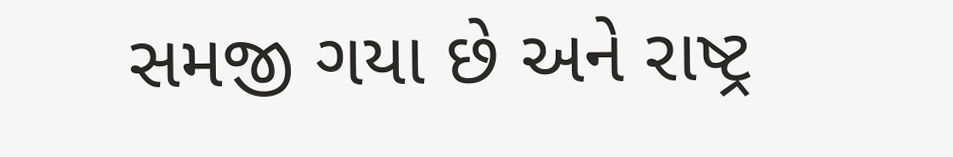સમજી ગયા છે અને રાષ્ટ્ર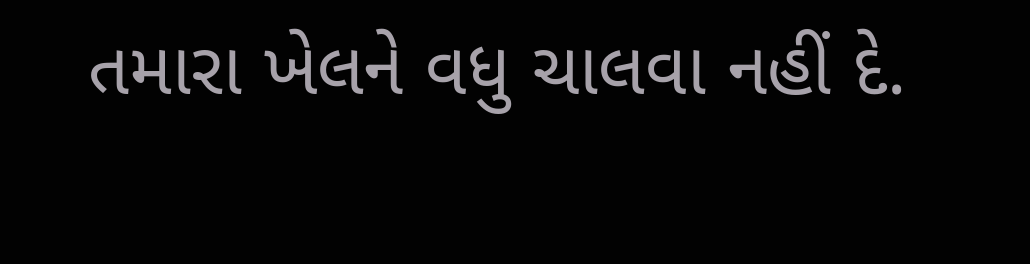તમારા ખેલને વધુ ચાલવા નહીં દે.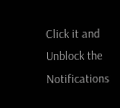Click it and Unblock the Notifications